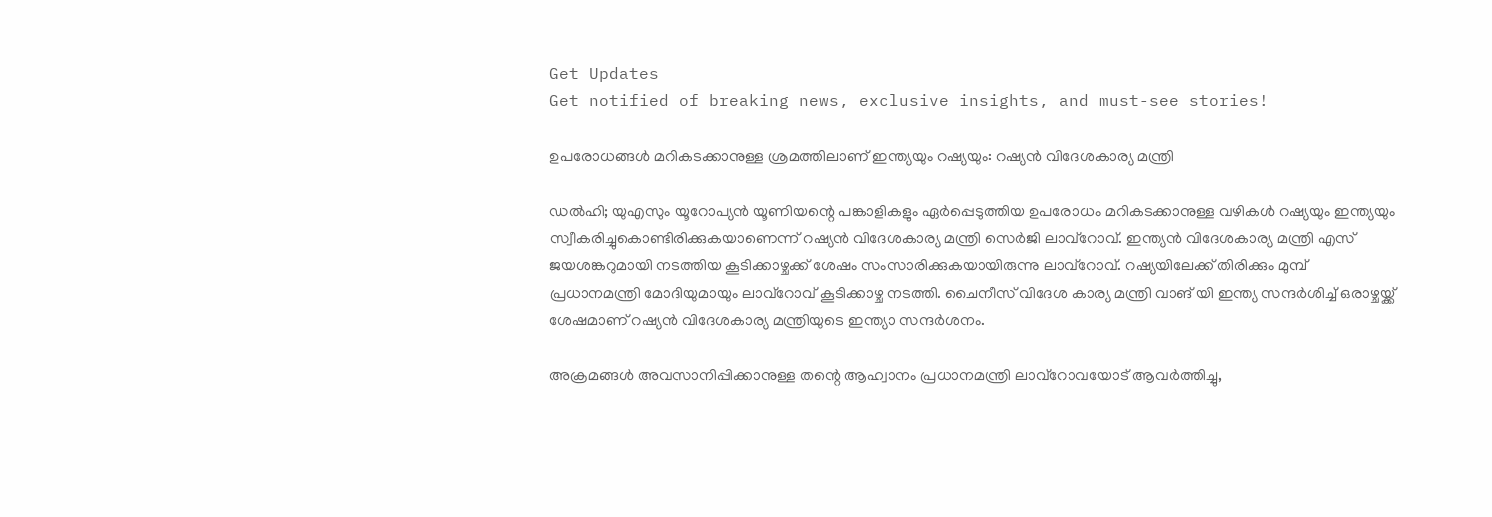Get Updates
Get notified of breaking news, exclusive insights, and must-see stories!

ഉപരോധങ്ങൾ മറികടക്കാനുള്ള ശ്രമത്തിലാണ് ഇന്ത്യയും റഷ്യയും: റഷ്യൻ വിദേശകാര്യ മന്ത്രി

ഡൽഹി; യുഎസും യൂറോപ്യൻ യൂണിയന്റെ പങ്കാളികളും ഏർപ്പെടുത്തിയ ഉപരോധം മറികടക്കാനുള്ള വഴികൾ റഷ്യയും ഇന്ത്യയും സ്വീകരിച്ചുകൊണ്ടിരിക്കുകയാണെന്ന് റഷ്യൻ വിദേശകാര്യ മന്ത്രി സെർജി ലാവ്‌റോവ്. ഇന്ത്യൻ വിദേശകാര്യ മന്ത്രി എസ് ജയശങ്കറുമായി നടത്തിയ കൂടിക്കാഴ്ചക്ക് ശേഷം സംസാരിക്കുകയായിരുന്നു ലാവ്റോവ്. റഷ്യയിലേക്ക് തിരിക്കും മുമ്പ് പ്രധാനമന്ത്രി മോദിയുമായും ലാവ്റോവ് കൂടിക്കാഴ്ച നടത്തി. ചൈനീസ് വിദേശ കാര്യ മന്ത്രി വാങ് യി ഇന്ത്യ സന്ദർശിച്ച് ഒരാഴ്ചയ്ക്ക് ശേഷമാണ് റഷ്യൻ വിദേശകാര്യ മന്ത്രിയുടെ ഇന്ത്യാ സന്ദർശനം.

അക്രമങ്ങൾ അവസാനിപ്പിക്കാനുള്ള തന്റെ ആഹ്വാനം പ്രധാനമന്ത്രി ലാവ്റോവയോട് ആവർത്തിച്ചു,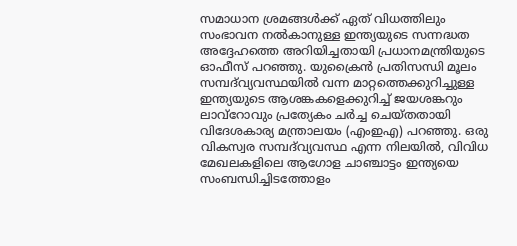സമാധാന ശ്രമങ്ങൾക്ക് ഏത് വിധത്തിലും സംഭാവന നൽകാനുള്ള ഇന്ത്യയുടെ സന്നദ്ധത അദ്ദേഹത്തെ അറിയിച്ചതായി പ്രധാനമന്ത്രിയുടെ ഓഫീസ് പറഞ്ഞു. യുക്രൈൻ പ്രതിസന്ധി മൂലം സമ്പദ്‌വ്യവസ്ഥയിൽ വന്ന മാറ്റത്തെക്കുറിച്ചുള്ള ഇന്ത്യയുടെ ആശങ്കകളെക്കുറിച്ച് ജയശങ്കറും ലാവ്‌റോവും പ്രത്യേകം ചർച്ച ചെയ്തതായി വിദേശകാര്യ മന്ത്രാലയം (എംഇഎ) പറഞ്ഞു. ഒരു വികസ്വര സമ്പദ്‌വ്യവസ്ഥ എന്ന നിലയിൽ, വിവിധ മേഖലകളിലെ ആഗോള ചാഞ്ചാട്ടം ഇന്ത്യയെ സംബന്ധിച്ചിടത്തോളം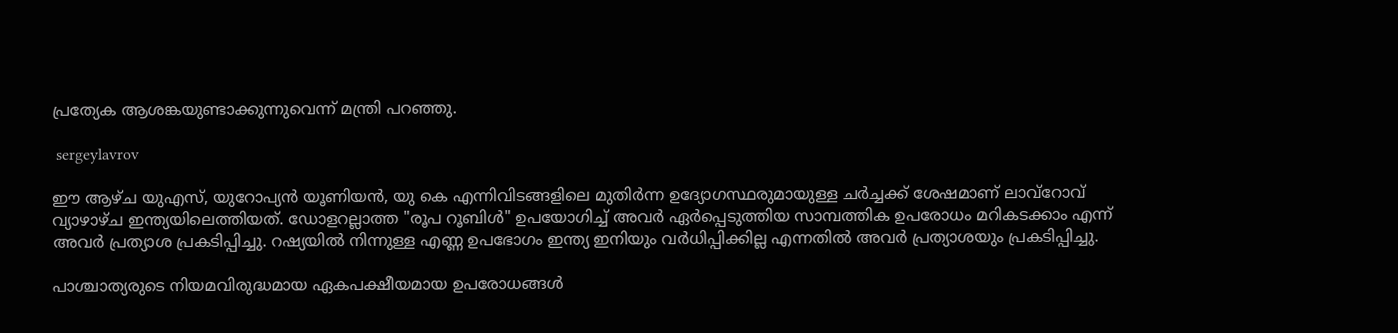പ്രത്യേക ആശങ്കയുണ്ടാക്കുന്നുവെന്ന് മന്ത്രി പറഞ്ഞു.

 sergeylavrov

ഈ ആഴ്ച യുഎസ്, യുറോപ്യൻ യൂണിയൻ, യു കെ എന്നിവിടങ്ങളിലെ മുതിർന്ന ഉദ്യോഗസ്ഥരുമായുള്ള ചർച്ചക്ക് ശേഷമാണ് ലാവ്‌റോവ് വ്യാഴാഴ്ച ഇന്ത്യയിലെത്തിയത്. ഡോളറല്ലാത്ത "രൂപ റൂബിൾ" ഉപയോഗിച്ച് അവർ ഏർപ്പെടുത്തിയ സാമ്പത്തിക ഉപരോധം മറികടക്കാം എന്ന് അവർ പ്രത്യാശ പ്രകടിപ്പിച്ചു. റഷ്യയിൽ നിന്നുള്ള എണ്ണ ഉപഭോഗം ഇന്ത്യ ഇനിയും വർധിപ്പിക്കില്ല എന്നതിൽ അവർ പ്രത്യാശയും പ്രകടിപ്പിച്ചു.

പാശ്ചാത്യരുടെ നിയമവിരുദ്ധമായ ഏകപക്ഷീയമായ ഉപരോധങ്ങൾ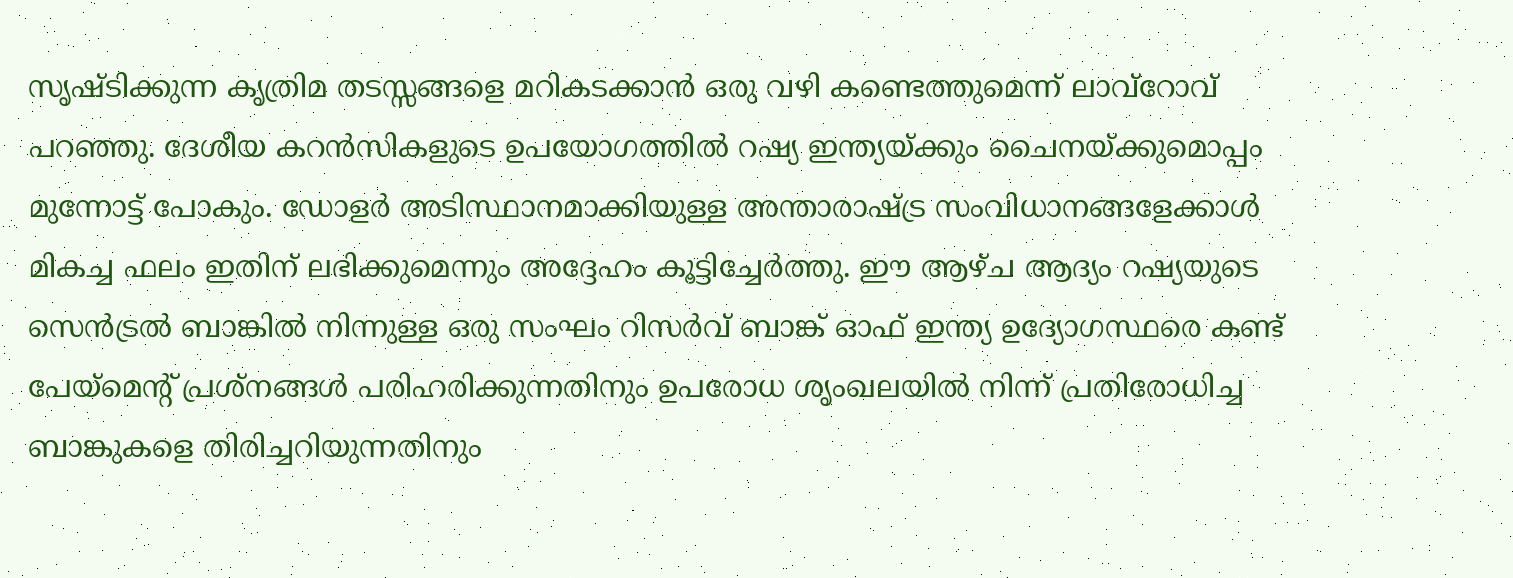സൃഷ്ടിക്കുന്ന കൃത്രിമ തടസ്സങ്ങളെ മറികടക്കാൻ ഒരു വഴി കണ്ടെത്തുമെന്ന് ലാവ്‌റോവ് പറഞ്ഞു. ദേശീയ കറൻസികളുടെ ഉപയോഗത്തിൽ റഷ്യ ഇന്ത്യയ്ക്കും ചൈനയ്ക്കുമൊപ്പം മുന്നോട്ട് പോകും. ഡോളർ അടിസ്ഥാനമാക്കിയുള്ള അന്താരാഷ്ട്ര സംവിധാനങ്ങളേക്കാൾ മികച്ച ഫലം ഇതിന് ലഭിക്കുമെന്നും അദ്ദേഹം കൂട്ടിച്ചേർത്തു. ഈ ആഴ്ച ആദ്യം റഷ്യയുടെ സെൻട്രൽ ബാങ്കിൽ നിന്നുള്ള ഒരു സംഘം റിസർവ് ബാങ്ക് ഓഫ് ഇന്ത്യ ഉദ്യോഗസ്ഥരെ കണ്ട് പേയ്‌മെന്റ് പ്രശ്‌നങ്ങൾ പരിഹരിക്കുന്നതിനും ഉപരോധ ശൃംഖലയിൽ നിന്ന് പ്രതിരോധിച്ച ബാങ്കുകളെ തിരിച്ചറിയുന്നതിനും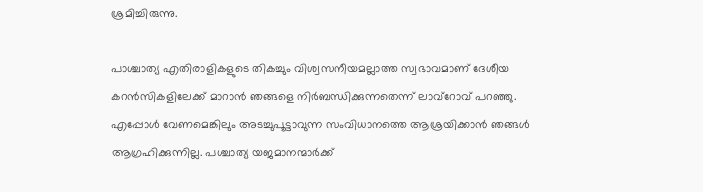ശ്രമിച്ചിരുന്നു.

പാശ്ചാത്യ എതിരാളികളുടെ തികച്ചും വിശ്വസനീയമല്ലാത്ത സ്വഭാവമാണ് ദേശീയ കറൻസികളിലേക്ക് മാറാൻ ഞങ്ങളെ നിർബന്ധിക്കുന്നതെന്ന് ലാവ്‌റോവ് പറഞ്ഞു. എപ്പോൾ വേണമെങ്കിലും അടച്ചുപൂട്ടാവുന്ന സംവിധാനത്തെ ആശ്രയിക്കാൻ ഞങ്ങൾ ആഗ്രഹിക്കുന്നില്ല. പശ്ചാത്യ യജമാനന്മാർക്ക്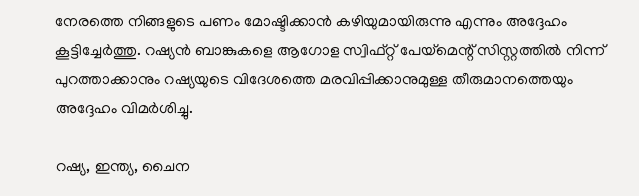നേരത്തെ നിങ്ങളുടെ പണം മോഷ്ടിക്കാൻ കഴിയുമായിരുന്നു എന്നും അദ്ദേഹം കൂട്ടിച്ചേർത്തു. റഷ്യൻ ബാങ്കുകളെ ആഗോള സ്വിഫ്റ്റ് പേയ്‌മെന്റ് സിസ്റ്റത്തിൽ നിന്ന് പുറത്താക്കാനും റഷ്യയുടെ വിദേശത്തെ മരവിപ്പിക്കാനുമുള്ള തീരുമാനത്തെയും അദ്ദേഹം വിമർശിച്ചു.

റഷ്യ, ഇന്ത്യ, ചൈന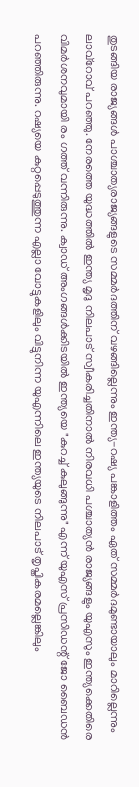തുടങ്ങിയ രാജ്യങ്ങൾ പാശ്ചാത്യരാജ്യങ്ങളുടെ സമ്മർദത്തിന് വഴങ്ങില്ലെന്നും ഇന്ത്യ-റഷ്യ പങ്കാളിത്തം ഏത് സമ്മർദമുണ്ടായാലും മാറില്ലെന്നും ലാവ്‌റോവ് പറഞ്ഞു. നേരത്തെ യുദ്ധത്തിൽ ഇന്ത്യ മൃദു നിലപാട് സ്വീകരിച്ചതിനാൽ നിരവധി പശ്ചാത്യൻ രാജ്യങ്ങളും യുഎസും ഇന്ത്യക്കെതിരെ വിമർശനവുമായി രം ഗത്ത് വന്നിരുന്നു. ക്വാഡ് അംഗങ്ങൾക്കിടയിൽ ഇന്ത്യയെ "കുറച്ച്‌ കുലുങ്ങുന്നു" എന്ന് യുഎസ് പ്രസിഡന്റ് ജോ ബൈഡൻ പറഞ്ഞിരുന്നു. റഷ്യയെ കുറ്റപ്പെടുത്തുന്ന എല്ലാ വോട്ടുകളിലും വിട്ടുനിന്ന യുഎന്നിലെ ഇന്ത്യയുടെ നിലപാട് തൃപ്തികരമല്ലെങ്കിലും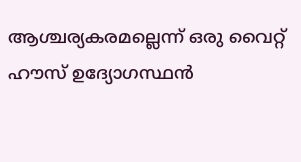ആശ്ചര്യകരമല്ലെന്ന് ഒരു വൈറ്റ് ഹൗസ് ഉദ്യോഗസ്ഥൻ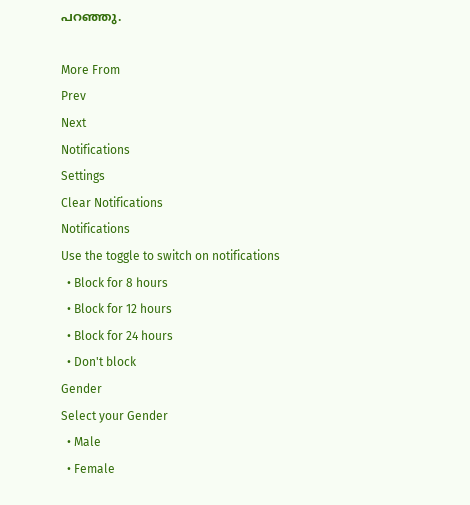പറഞ്ഞു.

More From
Prev
Next
Notifications
Settings
Clear Notifications
Notifications
Use the toggle to switch on notifications
  • Block for 8 hours
  • Block for 12 hours
  • Block for 24 hours
  • Don't block
Gender
Select your Gender
  • Male
  • Female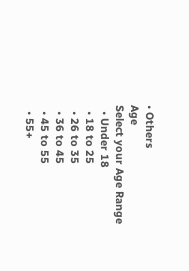• Others
Age
Select your Age Range
  • Under 18
  • 18 to 25
  • 26 to 35
  • 36 to 45
  • 45 to 55
  • 55+